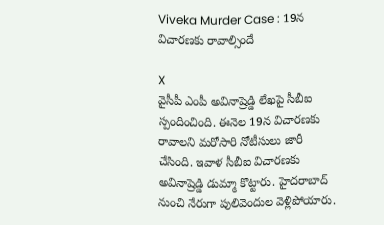Viveka Murder Case : 19న విచారణకు రావాల్సిందే

X
వైసీపీ ఎంపీ అవినాష్రెడ్డి లేఖపై సీబీఐ స్పందించింది. ఈనెల 19న విచారణకు రావాలని మరోసారి నోటీసులు జారీ చేసింది. ఇవాళ సీబీఐ విచారణకు అవినాష్రెడ్డి డుమ్మా కొట్టారు. హైదరాబాద్ నుంచి నేరుగా పులివెందుల వెళ్లిపోయారు.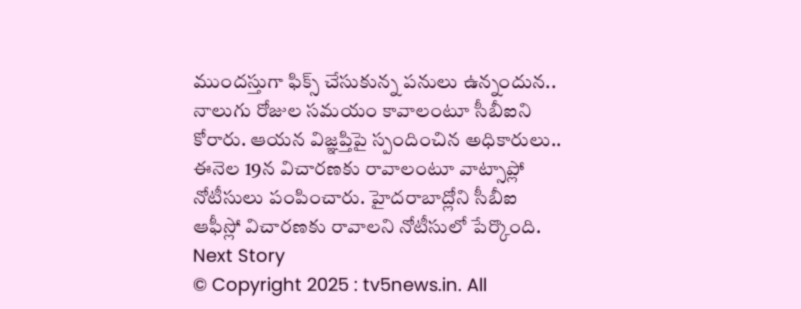ముందస్తుగా ఫిక్స్ చేసుకున్న పనులు ఉన్నందున.. నాలుగు రోజుల సమయం కావాలంటూ సీబీఐని కోరారు. ఆయన విజ్ఞప్తిపై స్పందించిన అధికారులు.. ఈనెల 19న విచారణకు రావాలంటూ వాట్సాప్లో నోటీసులు పంపించారు. హైదరాబాద్లోని సీబీఐ ఆఫీస్లో విచారణకు రావాలని నోటీసులో పేర్కొంది.
Next Story
© Copyright 2025 : tv5news.in. All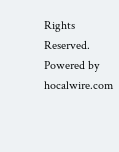Rights Reserved. Powered by hocalwire.com